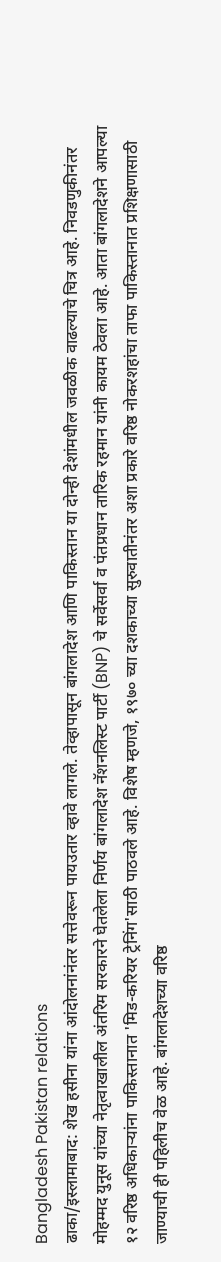Bangladesh Pakistan relations
ढाका/इस्लामाबाद: शेख हसीना यांना आंदोलनांनंतर सत्तेवरून पायउतार व्हावे लागले. तेव्हापासून बांगलादेश आणि पाकिस्तान या दोन्ही देशांमधील जवळीक वाढल्याचे चित्र आहे. निवडणुकीनंतर मोहम्मद युनूस यांच्या नेतृत्वाखालील अंतरिम सरकारने घेतलेला निर्णय बांगलादेश नॅशनलिस्ट पार्टी (BNP) चे सर्वेसर्वा व पंतप्रधान तारिक रहमान यांनी कायम ठेवला आहे. आता बांगलादेशने आपल्या १२ वरिष्ठ अधिकाऱ्यांना पाकिस्तानात 'मिड-करियर ट्रेनिंग'साठी पाठवले आहे. विशेष म्हणजे, १९७० च्या दशकाच्या सुरुवातीनंतर अशा प्रकारे वरिष्ठ नोकरशहांचा ताफा पाकिस्तानात प्रशिक्षणासाठी जाण्याची ही पहिलीच वेळ आहे. बांगलादेशच्या वरिष्ठ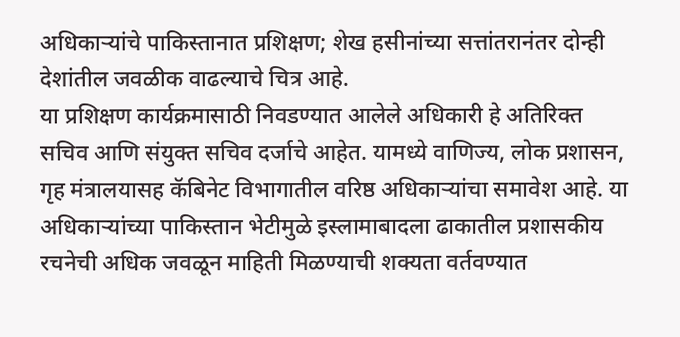अधिकाऱ्यांचे पाकिस्तानात प्रशिक्षण; शेख हसीनांच्या सत्तांतरानंतर दोन्ही देशांतील जवळीक वाढल्याचे चित्र आहे.
या प्रशिक्षण कार्यक्रमासाठी निवडण्यात आलेले अधिकारी हे अतिरिक्त सचिव आणि संयुक्त सचिव दर्जाचे आहेत. यामध्ये वाणिज्य, लोक प्रशासन, गृह मंत्रालयासह कॅबिनेट विभागातील वरिष्ठ अधिकाऱ्यांचा समावेश आहे. या अधिकाऱ्यांच्या पाकिस्तान भेटीमुळे इस्लामाबादला ढाकातील प्रशासकीय रचनेची अधिक जवळून माहिती मिळण्याची शक्यता वर्तवण्यात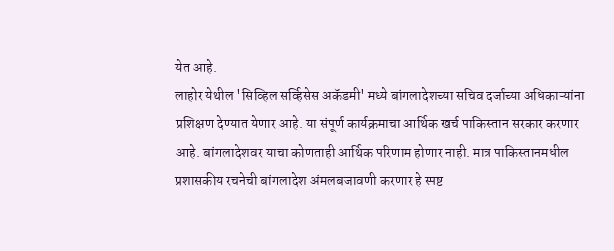येत आहे.
लाहोर येथील 'सिव्हिल सर्व्हिसेस अकॅडमी' मध्ये बांगलादेशच्या सचिव दर्जाच्या अधिकाऱ्यांना प्रशिक्षण देण्यात येणार आहे. या संपूर्ण कार्यक्रमाचा आर्थिक खर्च पाकिस्तान सरकार करणार आहे. बांगलादेशवर याचा कोणताही आर्थिक परिणाम होणार नाही. मात्र पाकिस्तानमधील प्रशासकीय रचनेची बांगलादेश अंमलबजावणी करणार हे स्पष्ट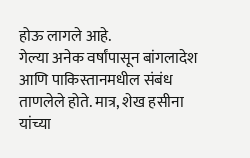होऊ लागले आहे.
गेल्या अनेक वर्षांपासून बांगलादेश आणि पाकिस्तानमधील संबंध ताणलेले होते. मात्र, शेख हसीना यांच्या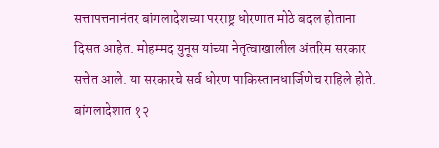सत्तापत्तनानंतर बांगलादेशच्या परराष्ट्र धोरणात मोठे बदल होताना दिसत आहेत. मोहम्मद युनूस यांच्या नेतृत्वाखालील अंतरिम सरकार सत्तेत आले. या सरकारचे सर्व धोरण पाकिस्तानधार्जिणेच राहिले होते. बांगलादेशात १२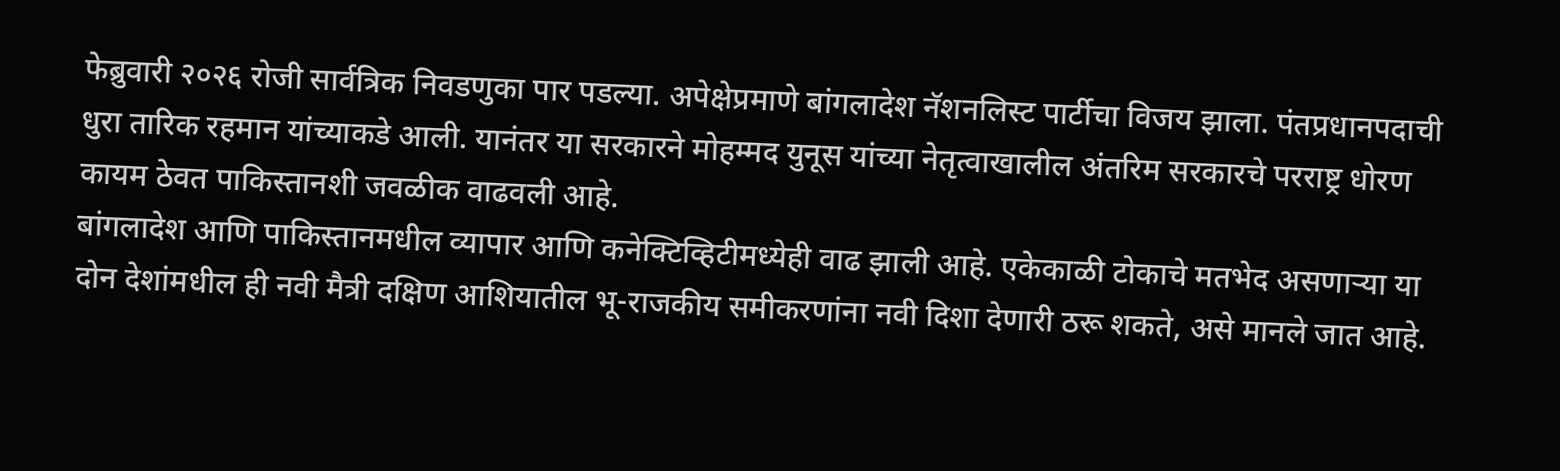फेब्रुवारी २०२६ रोजी सार्वत्रिक निवडणुका पार पडल्या. अपेक्षेप्रमाणे बांगलादेश नॅशनलिस्ट पार्टीचा विजय झाला. पंतप्रधानपदाची धुरा तारिक रहमान यांच्याकडे आली. यानंतर या सरकारने मोहम्मद युनूस यांच्या नेतृत्वाखालील अंतरिम सरकारचे परराष्ट्र धोरण कायम ठेवत पाकिस्तानशी जवळीक वाढवली आहे.
बांगलादेश आणि पाकिस्तानमधील व्यापार आणि कनेक्टिव्हिटीमध्येही वाढ झाली आहे. एकेकाळी टोकाचे मतभेद असणाऱ्या या दोन देशांमधील ही नवी मैत्री दक्षिण आशियातील भू-राजकीय समीकरणांना नवी दिशा देणारी ठरू शकते, असे मानले जात आहे.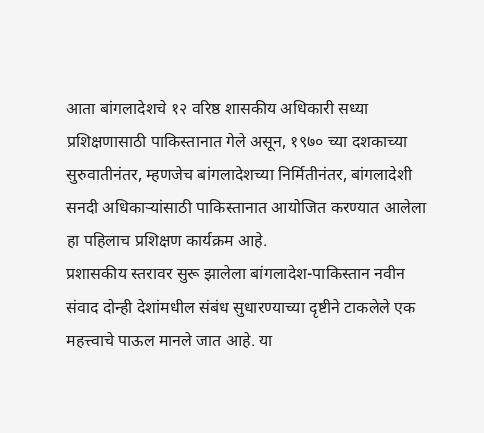आता बांगलादेशचे १२ वरिष्ठ शासकीय अधिकारी सध्या प्रशिक्षणासाठी पाकिस्तानात गेले असून, १९७० च्या दशकाच्या सुरुवातीनंतर, म्हणजेच बांगलादेशच्या निर्मितीनंतर, बांगलादेशी सनदी अधिकाऱ्यांसाठी पाकिस्तानात आयोजित करण्यात आलेला हा पहिलाच प्रशिक्षण कार्यक्रम आहे.
प्रशासकीय स्तरावर सुरू झालेला बांगलादेश-पाकिस्तान नवीन संवाद दोन्ही देशांमधील संबंध सुधारण्याच्या दृष्टीने टाकलेले एक महत्त्वाचे पाऊल मानले जात आहे. या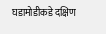घडामोडीकडे दक्षिण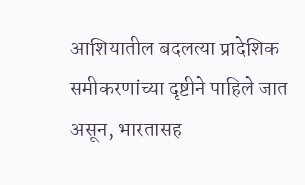आशियातील बदलत्या प्रादेशिक समीकरणांच्या दृष्टीने पाहिले जात असून, भारतासह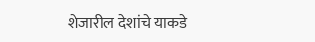शेजारील देशांचे याकडे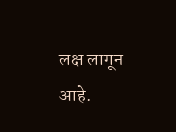लक्ष लागून आहे.